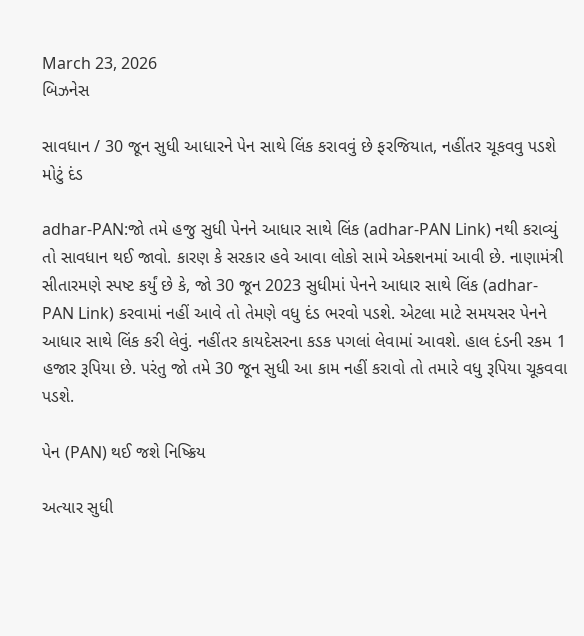March 23, 2026
બિઝનેસ

સાવધાન / 30 જૂન સુધી આધારને પેન સાથે લિંક કરાવવું છે ફરજિયાત, નહીંતર ચૂકવવુ પડશે મોટું દંડ

adhar-PAN:જો તમે હજુ સુધી પેનને આધાર સાથે લિંક (adhar-PAN Link) નથી કરાવ્યું તો સાવધાન થઈ જાવો. કારણ કે સરકાર હવે આવા લોકો સામે એક્શનમાં આવી છે. નાણામંત્રી સીતારમણે સ્પષ્ટ કર્યું છે કે, જો 30 જૂન 2023 સુધીમાં પેનને આધાર સાથે લિંક (adhar-PAN Link) કરવામાં નહીં આવે તો તેમણે વધુ દંડ ભરવો પડશે. એટલા માટે સમયસર પેનને આધાર સાથે લિંક કરી લેવું. નહીંતર કાયદેસરના કડક પગલાં લેવામાં આવશે. હાલ દંડની રકમ 1 હજાર રૂપિયા છે. પરંતુ જો તમે 30 જૂન સુધી આ કામ નહીં કરાવો તો તમારે વધુ રૂપિયા ચૂકવવા પડશે.

પેન (PAN) થઈ જશે નિષ્ક્રિય

અત્યાર સુધી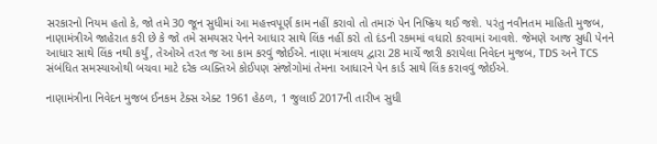સરકારનો નિયમ હતો કે, જો તમે 30 જૂન સુધીમાં આ મહત્ત્વપૂર્ણ કામ નહીં કરાવો તો તમારું પેન નિષ્ક્રિય થઈ જશે. પરંતુ નવીનતમ માહિતી મુજબ, નાણામંત્રીએ જાહેરાત કરી છે કે જો તમે સમયસર પેનને આધાર સાથે લિંક નહીં કરો તો દંડની રકમમાં વધારો કરવામાં આવશે. જેમણે આજ સુધી પેનને આધાર સાથે લિંક નથી કર્યું, તેઓએ તરત જ આ કામ કરવું જોઈએ. નાણા મંત્રાલય દ્વારા 28 માર્ચે જારી કરાયેલા નિવેદન મુજબ, TDS અને TCS સંબંધિત સમસ્યાઓથી બચવા માટે દરેક વ્યક્તિએ કોઈપણ સંજોગોમાં તેમના આધારને પેન કાર્ડ સાથે લિંક કરાવવું જોઈએ.

નાણામંત્રીના નિવેદન મુજબ ઈનકમ ટેક્સ એક્ટ 1961 હેઠળ, 1 જુલાઈ 2017ની તારીખ સુધી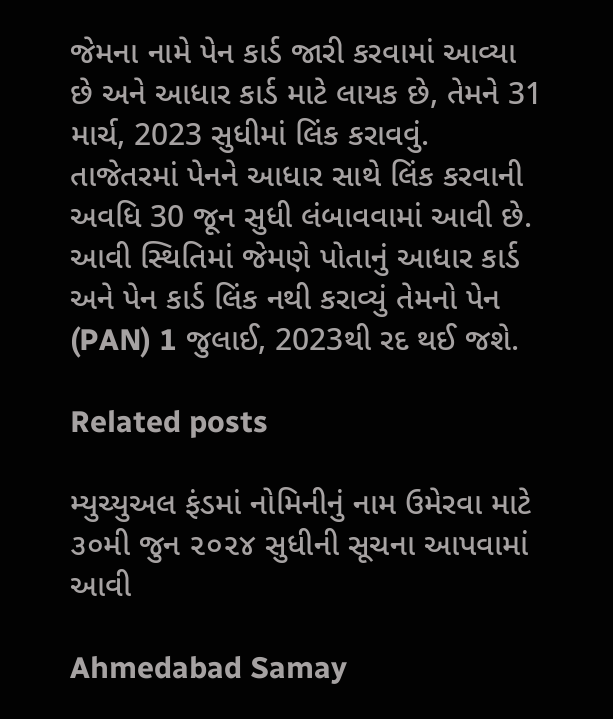જેમના નામે પેન કાર્ડ જારી કરવામાં આવ્યા છે અને આધાર કાર્ડ માટે લાયક છે, તેમને 31 માર્ચ, 2023 સુધીમાં લિંક કરાવવું. તાજેતરમાં પેનને આધાર સાથે લિંક કરવાની અવધિ 30 જૂન સુધી લંબાવવામાં આવી છે. આવી સ્થિતિમાં જેમણે પોતાનું આધાર કાર્ડ અને પેન કાર્ડ લિંક નથી કરાવ્યું તેમનો પેન (PAN) 1 જુલાઈ, 2023થી રદ થઈ જશે.

Related posts

મ્યુચ્યુઅલ ફંડમાં નોમિનીનું નામ ઉમેરવા માટે ૩૦મી જુન ૨૦૨૪ સુધીની સૂચના આપવામાં આવી

Ahmedabad Samay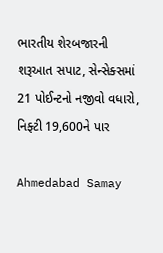ભારતીય શેરબજારની શરૂઆત સપાટ, સેન્સેક્સમાં 21 પોઈન્ટનો નજીવો વધારો, નિફ્ટી 19,600ને પાર

Ahmedabad Samay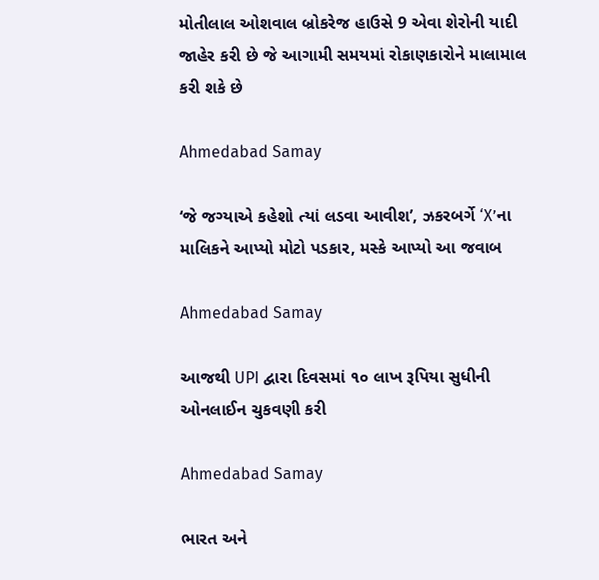મોતીલાલ ઓશવાલ બ્રોકરેજ હાઉસે 9 એવા શેરોની યાદી જાહેર કરી છે જે આગામી સમયમાં રોકાણકારોને માલામાલ કરી શકે છે

Ahmedabad Samay

‘જે જગ્યાએ કહેશો ત્યાં લડવા આવીશ’, ઝકરબર્ગે ‘X’ના માલિકને આપ્યો મોટો પડકાર, મસ્કે આપ્યો આ જવાબ

Ahmedabad Samay

આજથી UPI દ્વારા દિવસમાં ૧૦ લાખ રૂપિયા સુધીની ઓનલાઈન ચુકવણી કરી

Ahmedabad Samay

ભારત અને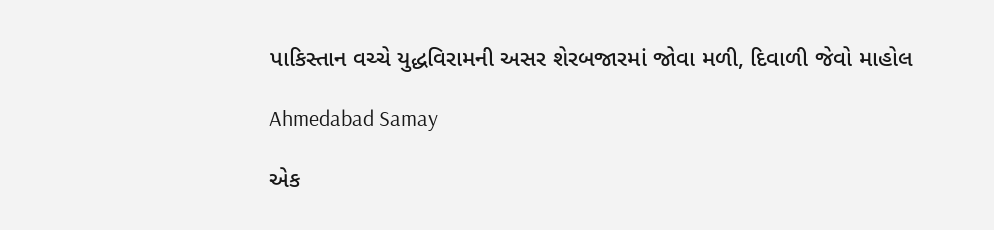પાકિસ્‍તાન વચ્‍ચે યુદ્ધવિરામની અસર શેરબજારમાં જોવા મળી, દિવાળી જેવો માહોલ

Ahmedabad Samay

એક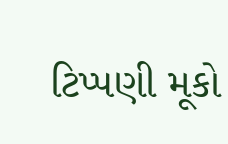ટિપ્પણી મૂકો